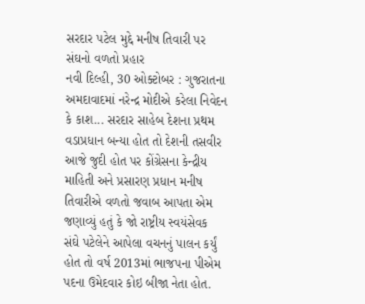સરદાર પટેલ મુદ્દે મનીષ તિવારી પર સંઘનો વળતો પ્રહાર
નવી દિલ્હી, 30 ઓક્ટોબર : ગુજરાતના અમદાવાદમાં નરેન્દ્ર મોદીએ કરેલા નિવેદન કે કાશ... સરદાર સાહેબ દેશના પ્રથમ વડાપ્રધાન બન્યા હોત તો દેશની તસવીર આજે જુદી હોત પર કોંગ્રેસના કેન્દ્રીય માહિતી અને પ્રસારણ પ્રધાન મનીષ તિવારીએ વળતો જવાબ આપતા એમ જણાવ્યું હતું કે જો રાષ્ટ્રીય સ્વયંસેવક સંઘે પટેલેને આપેલા વચનનું પાલન કર્યું હોત તો વર્ષ 2013માં ભાજપના પીએમ પદના ઉમેદવાર કોઇ બીજા નેતા હોત.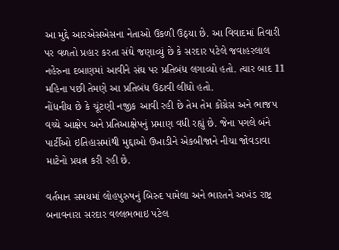આ મુદ્દે આરએસએસના નેતાઓ ઉકળી ઉઠ્યા છે. આ વિવાદમાં તિવારી પર વળતો પ્રહાર કરતા સંઘે જણાવ્યું છે કે સરદાર પટેલે જવાહરલાલ નહેરુના દબાણમાં આવીને સંઘ પર પ્રતિબંધ લગાવ્યો હતો. ત્યાર બાદ 11 મહિના પછી તેમણે આ પ્રતિબંધ ઉઠાવી લીધો હતો.
નોંધનીય છે કે ચૂંટણી નજીક આવી રહી છે તેમ તેમ કોંગ્રેસ અને ભાજપ વચ્ચે આક્ષેપ અને પ્રતિઆક્ષેપનું પ્રમાણ વધી રહ્યું છે. જેના પગલે બંને પાર્ટીઓ ઇતિહાસમાંથી મુદ્દાઓ ઉખાડીને એકબીજાને નીચા જોવડાવા માટેનો પ્રયત્ન કરી રહી છે.

વર્તમાન સમયમાં લોહપુરુષનું બિરુદ પામેલા અને ભારતને અખંડ રાષ્ટ્ર બનાવનારા સરદાર વલ્લભભાઇ પટેલ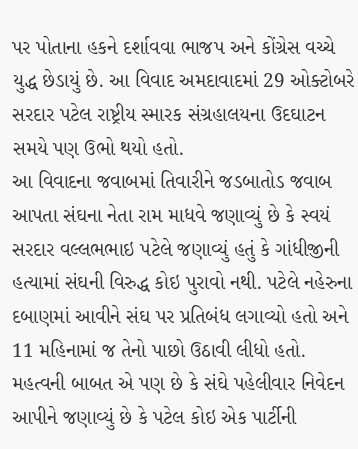પર પોતાના હકને દર્શાવવા ભાજપ અને કોંગ્રેસ વચ્ચે યુદ્ધ છેડાયું છે. આ વિવાદ અમદાવાદમાં 29 ઓક્ટોબરે સરદાર પટેલ રાષ્ટ્રીય સ્મારક સંગ્રહાલયના ઉદઘાટન સમયે પણ ઉભો થયો હતો.
આ વિવાદના જવાબમાં તિવારીને જડબાતોડ જવાબ આપતા સંઘના નેતા રામ માધવે જણાવ્યું છે કે સ્વયં સરદાર વલ્લભભાઇ પટેલે જણાવ્યું હતું કે ગાંધીજીની હત્યામાં સંઘની વિરુદ્ધ કોઇ પુરાવો નથી. પટેલે નહેરુના દબાણમાં આવીને સંઘ પર પ્રતિબંધ લગાવ્યો હતો અને 11 મહિનામાં જ તેનો પાછો ઉઠાવી લીધો હતો.
મહત્વની બાબત એ પણ છે કે સંઘે પહેલીવાર નિવેદન આપીને જણાવ્યું છે કે પટેલ કોઇ એક પાર્ટીની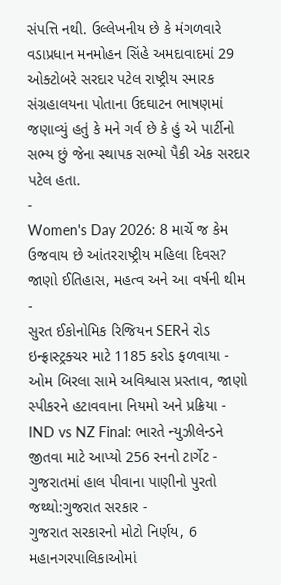સંપત્તિ નથી. ઉલ્લેખનીય છે કે મંગળવારે વડાપ્રધાન મનમોહન સિંહે અમદાવાદમાં 29 ઓક્ટોબરે સરદાર પટેલ રાષ્ટ્રીય સ્મારક સંગ્રહાલયના પોતાના ઉદઘાટન ભાષણમાં જણાવ્યું હતું કે મને ગર્વ છે કે હું એ પાર્ટીનો સભ્ય છું જેના સ્થાપક સભ્યો પૈકી એક સરદાર પટેલ હતા.
-
Women's Day 2026: 8 માર્ચે જ કેમ ઉજવાય છે આંતરરાષ્ટ્રીય મહિલા દિવસ? જાણો ઈતિહાસ, મહત્વ અને આ વર્ષની થીમ -
સુરત ઈકોનોમિક રિજિયન SERને રોડ ઇન્ફ્રાસ્ટ્રક્ચર માટે 1185 કરોડ ફળવાયા -
ઓમ બિરલા સામે અવિશ્વાસ પ્રસ્તાવ, જાણો સ્પીકરને હટાવવાના નિયમો અને પ્રક્રિયા -
IND vs NZ Final: ભારતે ન્યુઝીલેન્ડને જીતવા માટે આપ્યો 256 રનનો ટાર્ગેટ -
ગુજરાતમાં હાલ પીવાના પાણીનો પુરતો જથ્થો:ગુજરાત સરકાર -
ગુજરાત સરકારનો મોટો નિર્ણય, 6 મહાનગરપાલિકાઓમાં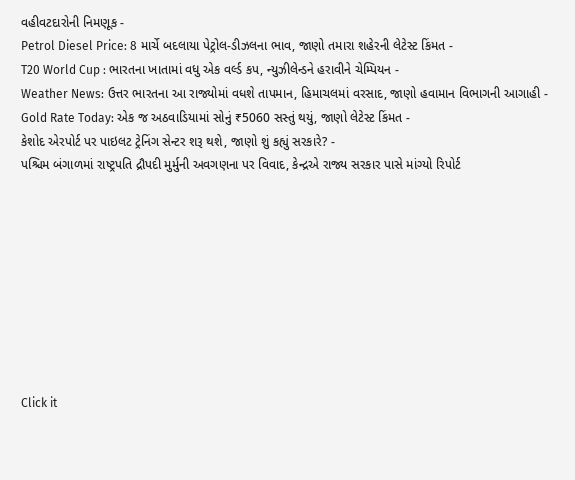વહીવટદારોની નિમણૂક -
Petrol Diesel Price: 8 માર્ચે બદલાયા પેટ્રોલ-ડીઝલના ભાવ, જાણો તમારા શહેરની લેટેસ્ટ કિંમત -
T20 World Cup : ભારતના ખાતામાં વધુ એક વર્લ્ડ કપ, ન્યુઝીલેન્ડને હરાવીને ચેમ્પિયન -
Weather News: ઉત્તર ભારતના આ રાજ્યોમાં વધશે તાપમાન, હિમાચલમાં વરસાદ, જાણો હવામાન વિભાગની આગાહી -
Gold Rate Today: એક જ અઠવાડિયામાં સોનું ₹5060 સસ્તું થયું, જાણો લેટેસ્ટ કિંમત -
કેશોદ એરપોર્ટ પર પાઇલટ ટ્રેનિંગ સેન્ટર શરૂ થશે, જાણો શું કહ્યું સરકારે? -
પશ્ચિમ બંગાળમાં રાષ્ટ્રપતિ દ્રૌપદી મુર્મુની અવગણના પર વિવાદ, કેન્દ્રએ રાજ્ય સરકાર પાસે માંગ્યો રિપોર્ટ









Click it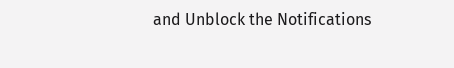and Unblock the Notifications